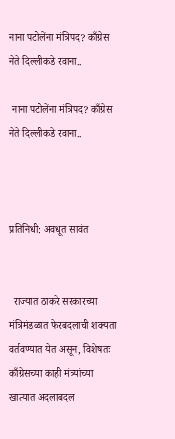नाना पटोलेंना मंत्रिपद? काँग्रेस नेते दिल्लीकडे रवाना..

 नाना पटोलेंना मंत्रिपद? काँग्रेस नेते दिल्लीकडे रवाना..



प्रतिनिधी: अवधूत सावंत


  राज्यात ठाकरे सरकारच्या मंत्रिमंडळात फेरबदलाची शक्यता वर्तवण्यात येत असून, विशेषतः काँग्रेसच्या काही मंत्र्यांच्या खात्यात अदलाबदल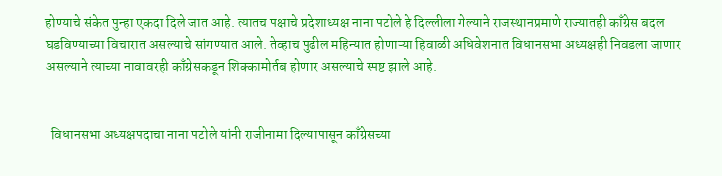होण्याचे संकेत पुन्हा एकदा दिले जात आहे. त्यातच पक्षाचे प्रदेशाध्यक्ष नाना पटोले हे दिल्लीला गेल्याने राजस्थानप्रमाणे राज्यातही काँग्रेस बदल घडविण्याच्या विचारात असल्याचे सांगण्यात आले. तेव्हाच पुढील महिन्यात होणाऱ्या हिवाळी अधिवेशनात विधानसभा अध्यक्षही निवडला जाणार असल्याने त्याच्या नावावरही काँग्रेसकडून शिक्कामोर्तब होणार असल्याचे स्पष्ट झाले आहे.


  विधानसभा अध्यक्षपदाचा नाना पटोले यांनी राजीनामा दिल्यापासून काँग्रेसच्या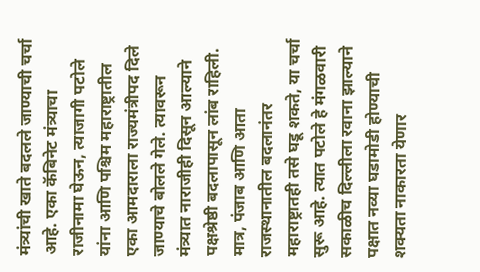मंत्र्यांची खाते बदलले जाण्याची चर्चा आहे. एका कॅबिनेट मंत्र्याचा राजीनामा घेऊन, त्याजागी पटोले यांना आणि पश्चिम महाराष्ट्रातील एका आमदाराला राज्यमंत्रीपद दिले जाण्याचे बोलले गेले. त्यावरून मंत्र्यात नाराजीही दिसून आल्याने पक्षश्रेष्ठी बदलापासून लांब राहिली. मात्र, पंजाब आणि आता राजस्थानातील बदलानंतर महाराष्ट्रातही तसे घडू शकते, या चर्चा सुरू आहे. त्यात पटोले हे मंगळवारी सकाळीच दिल्लीला रवाना झाल्याने पक्षात नव्या घडामोडी होण्याची शक्यता नाकारता येणार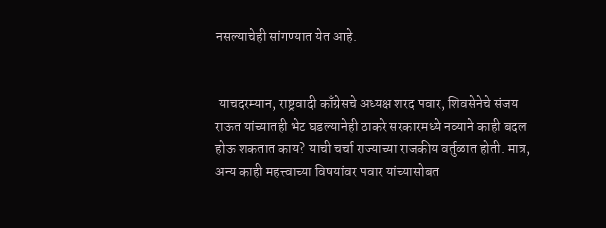नसल्याचेही सांगण्यात येत आहे.


 याचदरम्यान, राष्ट्रवादी काँग्रेसचे अध्यक्ष शरद पवार, शिवसेनेचे संजय राऊत यांच्यातही भेट घडल्यानेही ठाकरे सरकारमध्ये नव्याने काही बदल होऊ शकतात काय? याची चर्चा राज्याच्या राजकीय वर्तुळात होती. मात्र, अन्य काही महत्त्वाच्या विषयांवर पवार यांच्यासोबत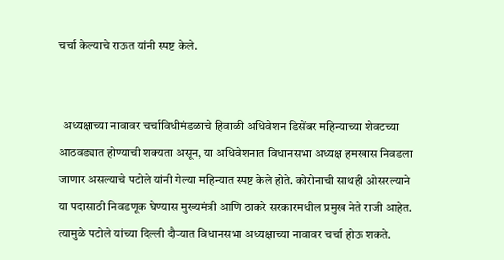चर्चा केल्याचे राऊत यांनी स्पष्ट केले.


  अध्यक्षाच्या नावावर चर्चाविधीमंडळाचे हिवाळी अधिवेशन डिसेंबर महिन्याच्या शेवटच्या आठवड्यात होण्याची शक्यता असून, या अधिवेशनात विधानसभा अध्यक्ष हमखास निवडला जाणार असल्याचे पटोले यांनी गेल्या महिन्यात स्पष्ट केले होते. कोरोनाची साथही ओसरल्याने या पदासाठी निवडणूक घेण्यास मुख्यमंत्री आणि ठाकरे सरकारमधील प्रमुख नेते राजी आहेत. त्यामुळे पटोले यांच्या दिल्ली दौऱ्यात विधानसभा अध्यक्षाच्या नावावर चर्चा होऊ शकते.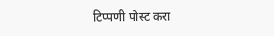टिप्पणी पोस्ट करा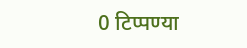0 टिप्पण्या